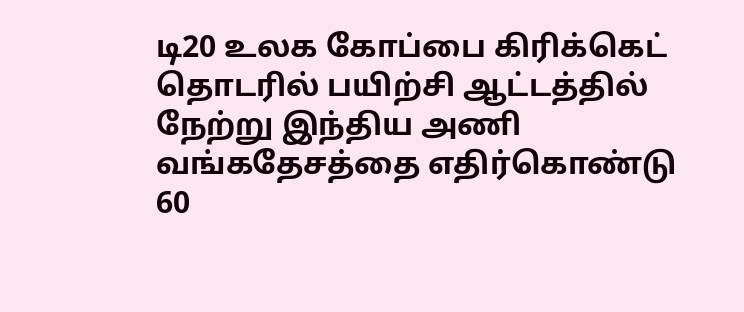டி20 உலக கோப்பை கிரிக்கெட் தொடரில் பயிற்சி ஆட்டத்தில் நேற்று இந்திய அணி வங்கதேசத்தை எதிர்கொண்டு 60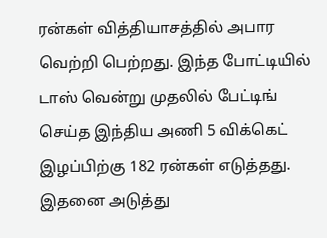ரன்கள் வித்தியாசத்தில் அபார வெற்றி பெற்றது. இந்த போட்டியில் டாஸ் வென்று முதலில் பேட்டிங் செய்த இந்திய அணி 5 விக்கெட் இழப்பிற்கு 182 ரன்கள் எடுத்தது.
இதனை அடுத்து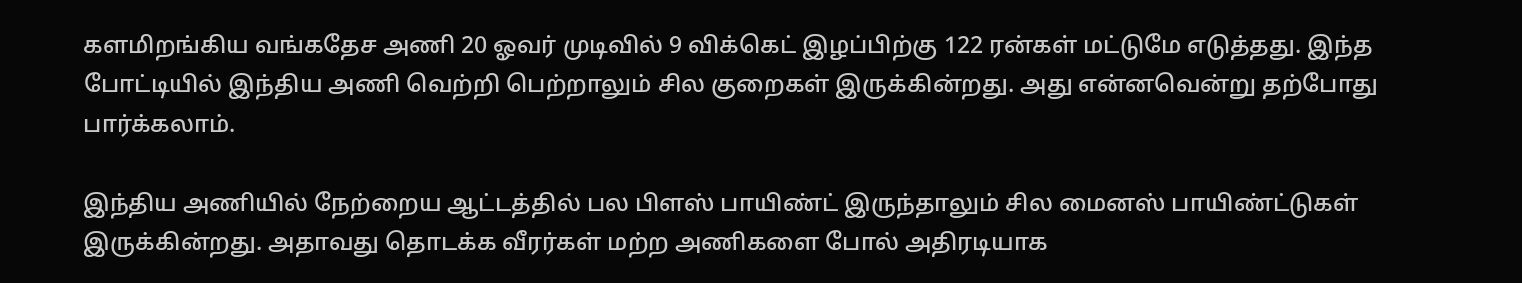களமிறங்கிய வங்கதேச அணி 20 ஓவர் முடிவில் 9 விக்கெட் இழப்பிற்கு 122 ரன்கள் மட்டுமே எடுத்தது. இந்த போட்டியில் இந்திய அணி வெற்றி பெற்றாலும் சில குறைகள் இருக்கின்றது. அது என்னவென்று தற்போது பார்க்கலாம்.

இந்திய அணியில் நேற்றைய ஆட்டத்தில் பல பிளஸ் பாயிண்ட் இருந்தாலும் சில மைனஸ் பாயிண்ட்டுகள் இருக்கின்றது. அதாவது தொடக்க வீரர்கள் மற்ற அணிகளை போல் அதிரடியாக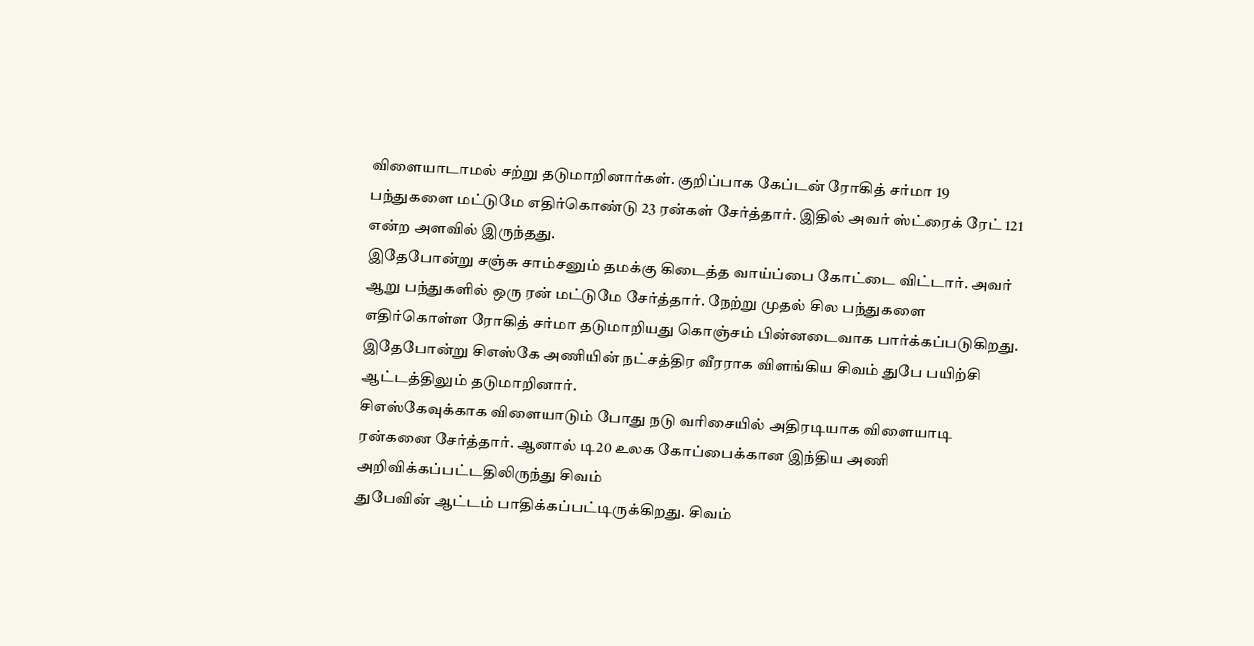விளையாடாமல் சற்று தடுமாறினார்கள். குறிப்பாக கேப்டன் ரோகித் சர்மா 19 பந்துகளை மட்டுமே எதிர்கொண்டு 23 ரன்கள் சேர்த்தார். இதில் அவர் ஸ்ட்ரைக் ரேட் 121 என்ற அளவில் இருந்தது.
இதேபோன்று சஞ்சு சாம்சனும் தமக்கு கிடைத்த வாய்ப்பை கோட்டை விட்டார். அவர் ஆறு பந்துகளில் ஒரு ரன் மட்டுமே சேர்த்தார். நேற்று முதல் சில பந்துகளை எதிர்கொள்ள ரோகித் சர்மா தடுமாறியது கொஞ்சம் பின்னடைவாக பார்க்கப்படுகிறது. இதேபோன்று சிஎஸ்கே அணியின் நட்சத்திர வீரராக விளங்கிய சிவம் துபே பயிற்சி ஆட்டத்திலும் தடுமாறினார்.
சிஎஸ்கேவுக்காக விளையாடும் போது நடு வரிசையில் அதிரடியாக விளையாடி ரன்கனை சேர்த்தார். ஆனால் டி20 உலக கோப்பைக்கான இந்திய அணி அறிவிக்கப்பட்டதிலிருந்து சிவம்
துபேவின் ஆட்டம் பாதிக்கப்பட்டிருக்கிறது. சிவம்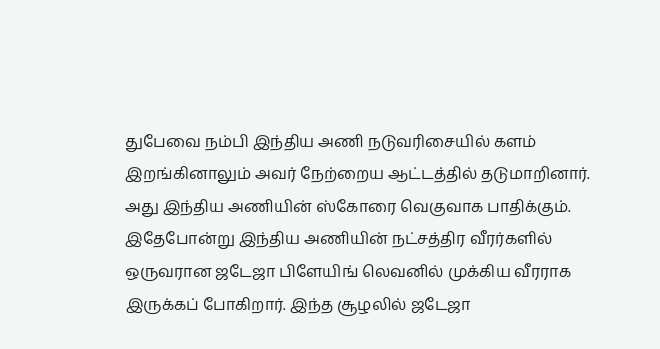துபேவை நம்பி இந்திய அணி நடுவரிசையில் களம் இறங்கினாலும் அவர் நேற்றைய ஆட்டத்தில் தடுமாறினார்.
அது இந்திய அணியின் ஸ்கோரை வெகுவாக பாதிக்கும். இதேபோன்று இந்திய அணியின் நட்சத்திர வீரர்களில் ஒருவரான ஜடேஜா பிளேயிங் லெவனில் முக்கிய வீரராக இருக்கப் போகிறார். இந்த சூழலில் ஜடேஜா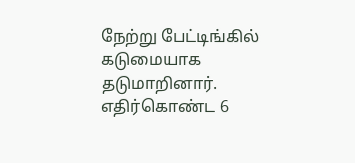நேற்று பேட்டிங்கில் கடுமையாக தடுமாறினார். எதிர்கொண்ட 6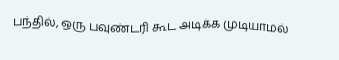பந்தில், ஒரு பவுண்டரி கூட அடிக்க முடியாமல்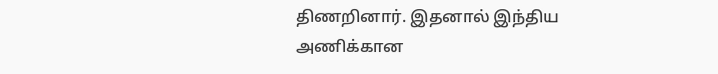திணறினார். இதனால் இந்திய அணிக்கான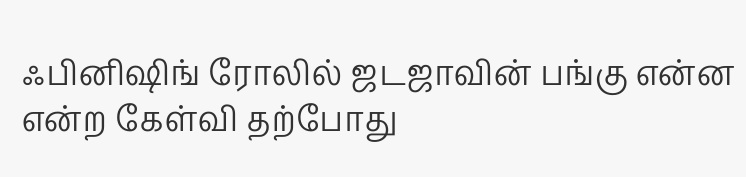ஃபினிஷிங் ரோலில் ஜடஜாவின் பங்கு என்ன என்ற கேள்வி தற்போது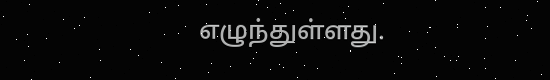எழுந்துள்ளது.